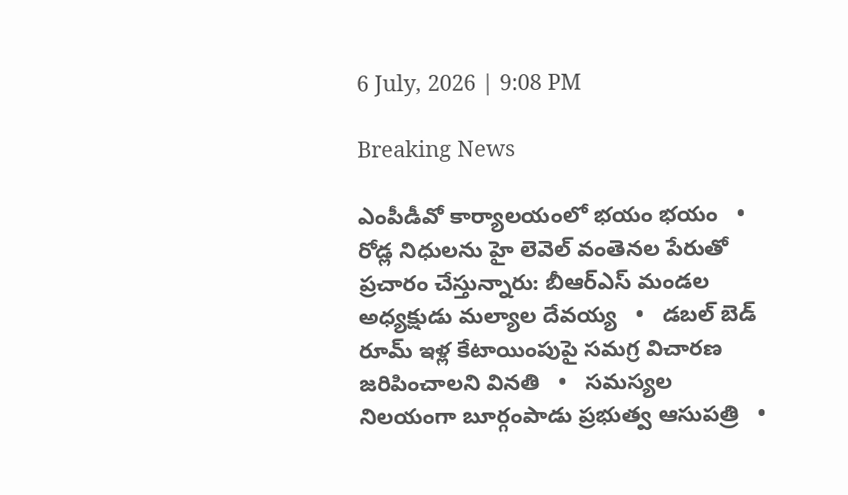6 July, 2026 | 9:08 PM

Breaking News

ఎంపీడీవో కార్యాలయంలో భయం భయం   •   రోడ్ల నిధులను హై లెవెల్ వంతెనల పేరుతో ప్రచారం చేస్తున్నారు: బీఆర్ఎస్ మండల అధ్యక్షుడు మల్యాల దేవయ్య   •   డబల్ బెడ్ రూమ్ ఇళ్ల కేటాయింపుపై సమగ్ర విచారణ జరిపించాలని వినతి   •   సమస్యల నిలయంగా బూర్గంపాడు ప్రభుత్వ ఆసుపత్రి   •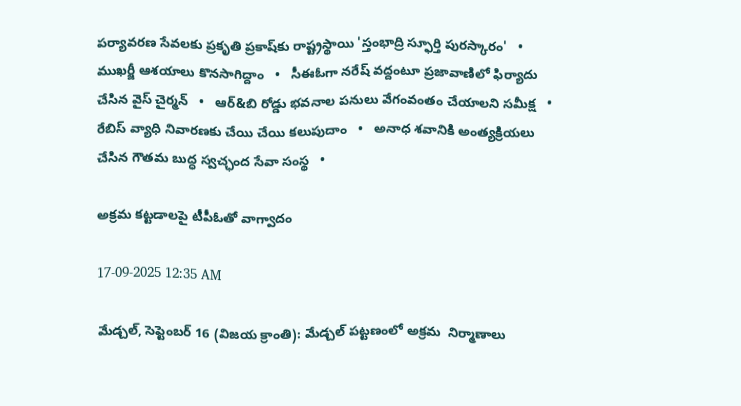పర్యావరణ సేవలకు ప్రకృతి ప్రకాష్‌కు రాష్ట్రస్థాయి 'స్తంభాద్రి స్ఫూర్తి పురస్కారం'   •   ముఖర్జీ ఆశయాలు కొనసాగిద్దాం   •   సీఈఓగా నరేష్ వద్దంటూ ప్రజావాణిలో ఫిర్యాదు చేసిన వైస్ చైర్మన్   •   ఆర్&బి రోడ్డు భవనాల పనులు వేగంవంతం చేయాలని సమీక్ష   •   రేబిస్ వ్యాధి నివారణకు చేయి చేయి కలుపుదాం   •   అనాధ శవానికి అంత్యక్రియలు చేసిన గౌతమ బుద్ధ స్వచ్ఛంద సేవా సంస్థ   •

అక్రమ కట్టడాలపై టీపీఓతో వాగ్వాదం

17-09-2025 12:35 AM

మేడ్చల్, సెప్టెంబర్ 16 (విజయ క్రాంతి): మేడ్చల్ పట్టణంలో అక్రమ  నిర్మాణాలు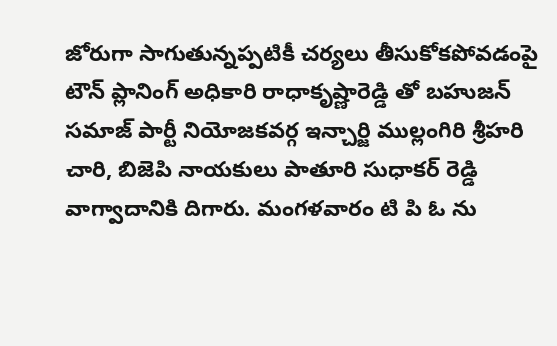జోరుగా సాగుతున్నప్పటికీ చర్యలు తీసుకోకపోవడంపై టౌన్ ప్లానింగ్ అధికారి రాధాకృష్ణారెడ్డి తో బహుజన్ సమాజ్ పార్టీ నియోజకవర్గ ఇన్చార్జి ముల్లంగిరి శ్రీహరి చారి, బిజెపి నాయకులు పాతూరి సుధాకర్ రెడ్డి వాగ్వాదానికి దిగారు. మంగళవారం టి పి ఓ ను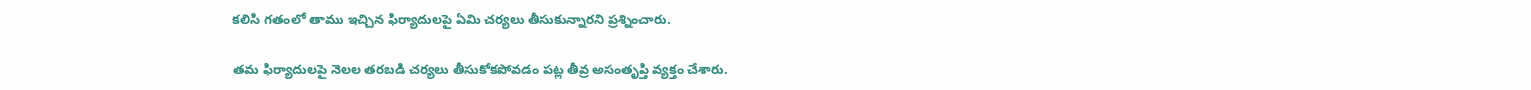కలిసి గతంలో తాము ఇచ్చిన ఫిర్యాదులపై ఏమి చర్యలు తీసుకున్నారని ప్రశ్నించారు.

తమ ఫిర్యాదులపై నెలల తరబడి చర్యలు తీసుకోకపోవడం పట్ల తీవ్ర అసంతృప్తి వ్యక్తం చేశారు.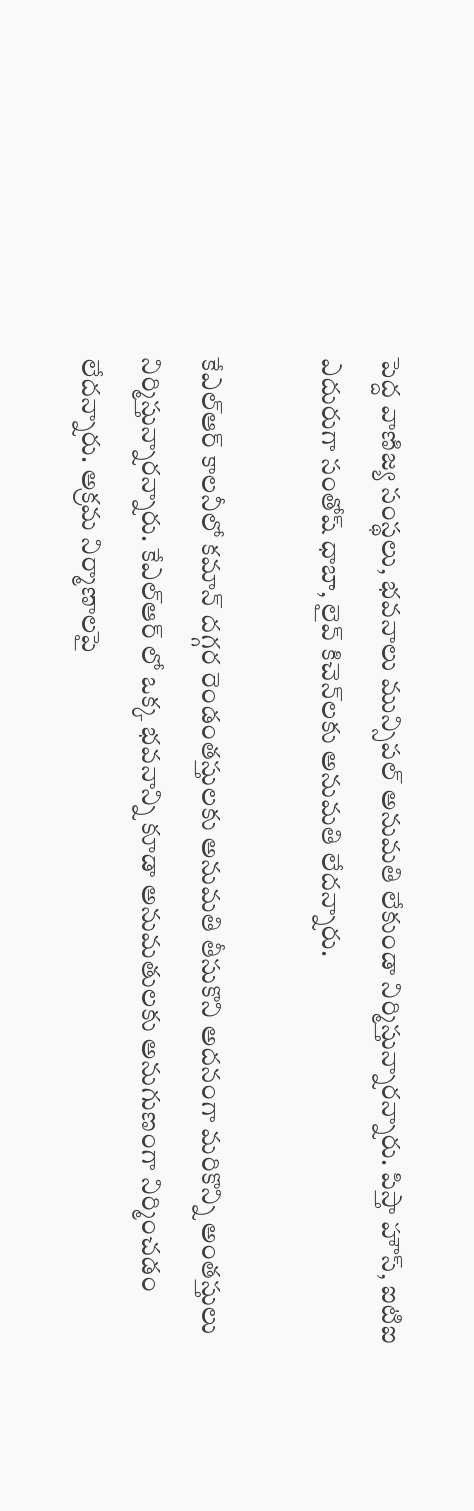పెద్ద వాణిజ్య సంస్థలు, భవనాలు మున్సిపల్ అనుమతి లేకుండా నిర్మిస్తున్నారన్నారు. పిస్తా హౌస్, ఐటిఐ ఎదురుగా సంతోష్ ధాబా, లైవ్ కిచెన్‌లకు అనుమతి లేదన్నారు.

కేఎల్‌ఆర్ కాలనీలో కమాన్ దగ్గర రెండంతస్తులకు అనుమతి తీసుకొని అదనంగా మరికొన్ని అంతస్తులు నిర్మిస్తున్నారన్నారు. కేఎల్‌ఆర్ లో ఒక్క భవనాన్ని కూడా అనుమతులకు అనుగుణంగా నిర్మించడం లేదన్నారు. అక్రమ నిర్మాణాలపై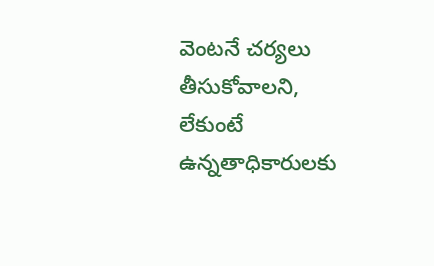వెంటనే చర్యలు తీసుకోవాలని, లేకుంటే ఉన్నతాధికారులకు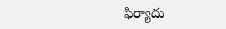ఫిర్యాదు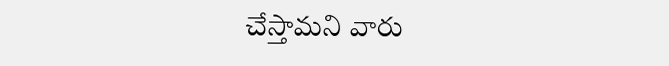చేస్తామని వారు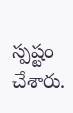స్పష్టం చేశారు.